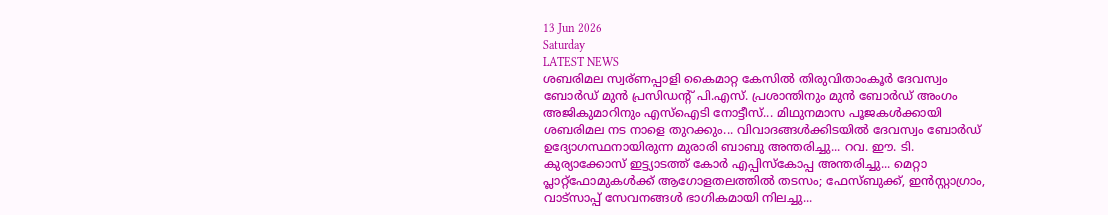13 Jun 2026
Saturday
LATEST NEWS
ശബരിമല സ്വര്ണപ്പാളി കൈമാറ്റ കേസിൽ തിരുവിതാംകൂർ ദേവസ്വം ബോർഡ് മുൻ പ്രസിഡന്റ് പി.എസ്. പ്രശാന്തിനും മുൻ ബോർഡ് അംഗം അജികുമാറിനും എസ്ഐടി നോട്ടീസ്... മിഥുനമാസ പൂജകൾക്കായി ശബരിമല നട നാളെ തുറക്കും... വിവാദങ്ങൾക്കിടയിൽ ദേവസ്വം ബോർഡ് ഉദ്യോഗസ്ഥനായിരുന്ന മുരാരി ബാബു അന്തരിച്ചു... റവ. ഈ. ടി. കുര്യാക്കോസ് ഇട്ട്യാടത്ത് കോർ എപ്പിസ്കോപ്പ അന്തരിച്ചു... മെറ്റാ പ്ലാറ്റ്‌ഫോമുകൾക്ക് ആഗോളതലത്തിൽ തടസം; ഫേസ്ബുക്ക്, ഇൻസ്റ്റാഗ്രാം, വാട്സാപ്പ് സേവനങ്ങൾ ഭാഗികമായി നിലച്ചു...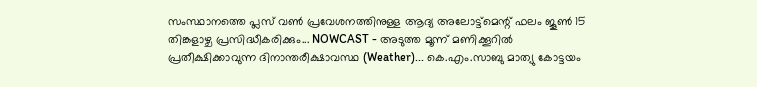സംസ്ഥാനത്തെ പ്ലസ് വണ്‍ പ്രവേശനത്തിനുള്ള ആദ്യ അലോട്ട്‌മെന്റ് ഫലം ജൂണ്‍ 15 തിങ്കളാഴ്ച പ്രസിദ്ധീകരിക്കും... NOWCAST - അടുത്ത മൂന്ന് മണിക്കൂറിൽ പ്രതീക്ഷിക്കാവുന്ന ദിനാന്തരീക്ഷാവസ്ഥ (Weather)... കെ.എം.സാബു മാത്യു കോട്ടയം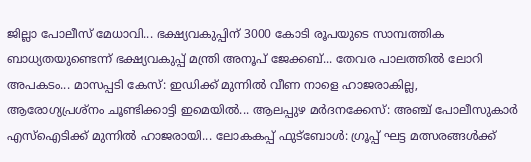ജില്ലാ പോലീസ് മേധാവി... ഭക്ഷ്യവകുപ്പിന് 3000 കോടി രൂപയുടെ സാമ്പത്തിക ബാധ്യതയുണ്ടെന്ന് ഭക്ഷ്യവകുപ്പ് മന്ത്രി അനൂപ് ജേക്കബ്... തേവര പാലത്തിൽ ലോറി അപകടം... മാസപ്പടി കേസ്: ഇഡിക്ക് മുന്നിൽ വീണ നാളെ ഹാജരാകില്ല, ആരോഗ്യപ്രശ്നം ചൂണ്ടിക്കാട്ടി ഇമെയിൽ... ആലപ്പുഴ മർദനക്കേസ്: അഞ്ച് പോലീസുകാർ എസ്‌ഐടിക്ക് മുന്നിൽ ഹാജരായി... ലോകകപ്പ് ഫുട്ബോൾ: ഗ്രൂപ്പ് ഘട്ട മത്സരങ്ങൾക്ക്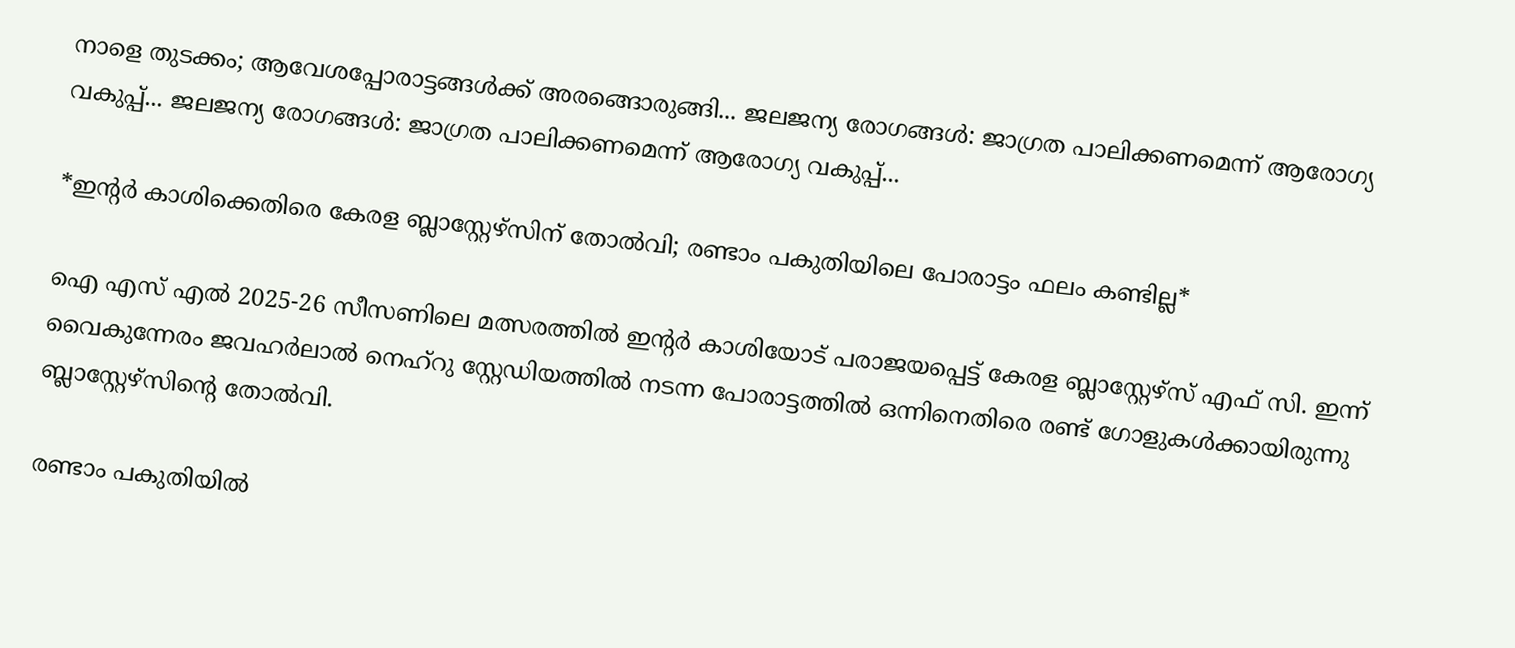നാളെ തുടക്കം; ആവേശപ്പോരാട്ടങ്ങൾക്ക് അരങ്ങൊരുങ്ങി... ജലജന്യ രോഗങ്ങള്‍: ജാഗ്രത പാലിക്കണമെന്ന് ആരോഗ്യ വകുപ്പ്... ജലജന്യ രോഗങ്ങള്‍: ജാഗ്രത പാലിക്കണമെന്ന് ആരോഗ്യ വകുപ്പ്...

*ഇന്റർ കാശിക്കെതിരെ കേരള ബ്ലാസ്റ്റേഴ്‌സിന് തോൽവി; രണ്ടാം പകുതിയിലെ പോരാട്ടം ഫലം കണ്ടില്ല*

ഐ എസ് എൽ 2025-26 സീസണിലെ മത്സരത്തിൽ ഇന്റർ കാശിയോട് പരാജയപ്പെട്ട് കേരള ബ്ലാസ്റ്റേഴ്‌സ് എഫ് സി. ഇന്ന് വൈകുന്നേരം ജവഹർലാൽ നെഹ്‌റു സ്റ്റേഡിയത്തിൽ നടന്ന പോരാട്ടത്തിൽ ഒന്നിനെതിരെ രണ്ട് ഗോളുകൾക്കായിരുന്നു ബ്ലാസ്റ്റേഴ്‌സിന്റെ തോൽവി.

രണ്ടാം പകുതിയിൽ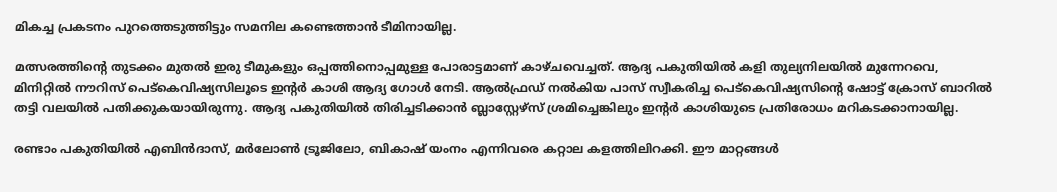മികച്ച പ്രകടനം പുറത്തെടുത്തിട്ടും സമനില കണ്ടെത്താൻ ടീമിനായില്ല.

മത്സരത്തിന്റെ തുടക്കം മുതൽ ഇരു ടീമുകളും ഒപ്പത്തിനൊപ്പമുള്ള പോരാട്ടമാണ് കാഴ്ചവെച്ചത്. ആദ്യ പകുതിയിൽ കളി തുല്യനിലയിൽ മുന്നേറവെ, മിനിറ്റിൽ നൗറിസ് പെട്‌കെവിഷ്യസിലൂടെ ഇന്റർ കാശി ആദ്യ ഗോൾ നേടി. ആൽഫ്രഡ് നൽകിയ പാസ് സ്വീകരിച്ച പെട്‌കെവിഷ്യസിന്റെ ഷോട്ട് ക്രോസ് ബാറിൽ തട്ടി വലയിൽ പതിക്കുകയായിരുന്നു. ആദ്യ പകുതിയിൽ തിരിച്ചടിക്കാൻ ബ്ലാസ്റ്റേഴ്‌സ് ശ്രമിച്ചെങ്കിലും ഇന്റർ കാശിയുടെ പ്രതിരോധം മറികടക്കാനായില്ല.

രണ്ടാം പകുതിയിൽ എബിൻദാസ്, മർലോൺ ട്രൂജിലോ, ബികാഷ് യംനം എന്നിവരെ കറ്റാല കളത്തിലിറക്കി. ഈ മാറ്റങ്ങൾ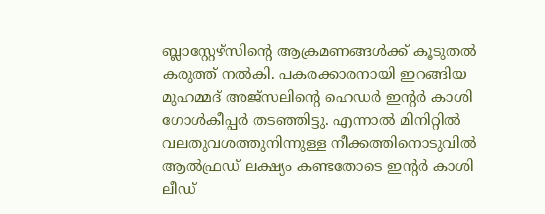ബ്ലാസ്റ്റേഴ്‌സിന്റെ ആക്രമണങ്ങൾക്ക് കൂടുതൽ കരുത്ത് നൽകി. പകരക്കാരനായി ഇറങ്ങിയ മുഹമ്മദ് അജ്‌സലിന്റെ ഹെഡർ ഇന്റർ കാശി ഗോൾകീപ്പർ തടഞ്ഞിട്ടു. എന്നാൽ മിനിറ്റിൽ വലതുവശത്തുനിന്നുള്ള നീക്കത്തിനൊടുവിൽ ആൽഫ്രഡ് ലക്ഷ്യം കണ്ടതോടെ ഇന്റർ കാശി ലീഡ്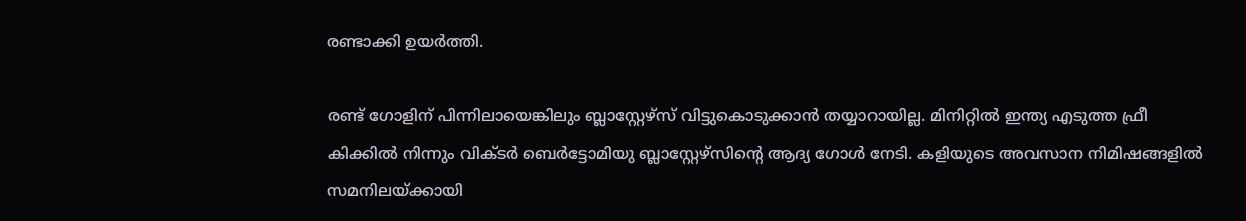രണ്ടാക്കി ഉയർത്തി.

രണ്ട് ഗോളിന് പിന്നിലായെങ്കിലും ബ്ലാസ്റ്റേഴ്‌സ് വിട്ടുകൊടുക്കാൻ തയ്യാറായില്ല. മിനിറ്റിൽ ഇന്ത്യ എടുത്ത ഫ്രീ കിക്കിൽ നിന്നും വിക്ടർ ബെർട്ടോമിയു ബ്ലാസ്റ്റേഴ്‌സിന്റെ ആദ്യ ഗോൾ നേടി. കളിയുടെ അവസാന നിമിഷങ്ങളിൽ സമനിലയ്ക്കായി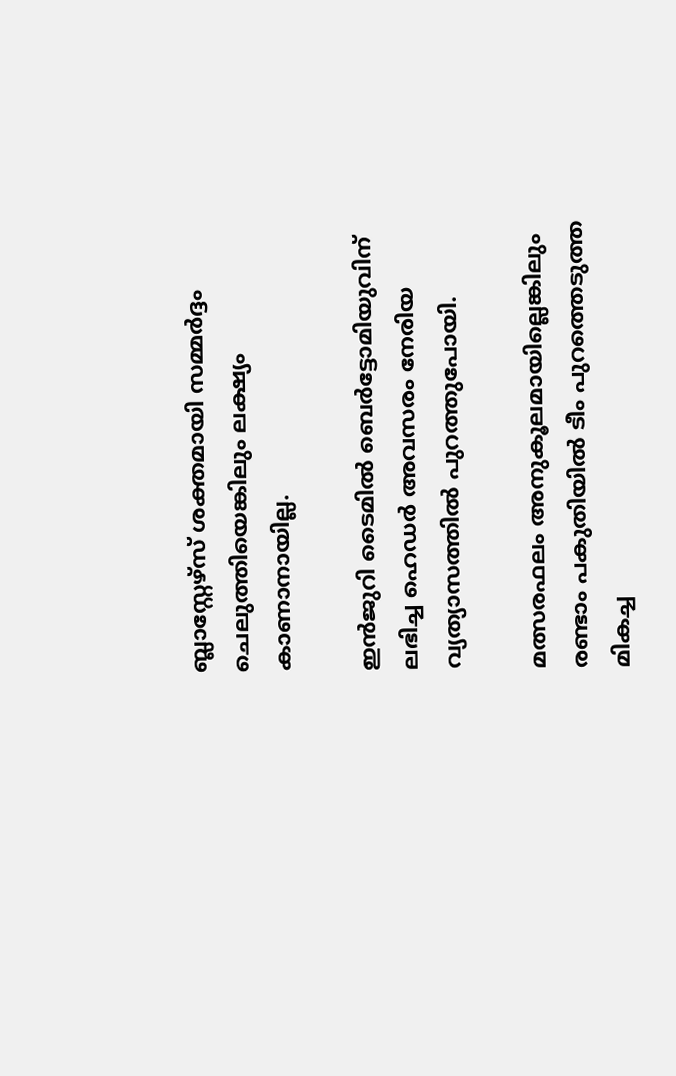ബ്ലാസ്റ്റേഴ്‌സ് ശക്തമായി സമ്മർദ്ദം ചെലുത്തിയെങ്കിലും ലക്ഷ്യം കാണാനായില്ല.

ഇൻജുറി ടൈമിൽ ബെർട്ടോമിയുവിന് ലഭിച്ച ഹെഡർ അവസരം നേരിയ വ്യത്യാസത്തിൽ പുറത്തുപോയി.

മത്സരഫലം അനുകൂലമായില്ലെങ്കിലും രണ്ടാം പകുതിയിൽ ടീം പുറത്തെടുത്ത മികച്ച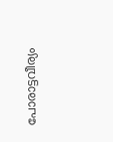പോരാട്ടവീര്യം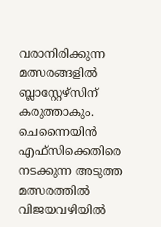വരാനിരിക്കുന്ന മത്സരങ്ങളിൽ ബ്ലാസ്റ്റേഴ്‌സിന് കരുത്താകും. ചെന്നൈയിൻ എഫ്‌സിക്കെതിരെ നടക്കുന്ന അടുത്ത മത്സരത്തിൽ വിജയവഴിയിൽ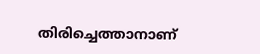തിരിച്ചെത്താനാണ്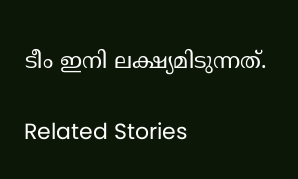ടീം ഇനി ലക്ഷ്യമിടുന്നത്.

Related Stories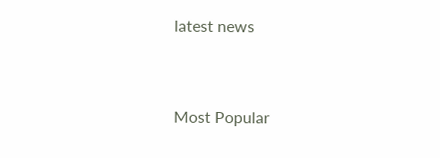latest news


Most Popular